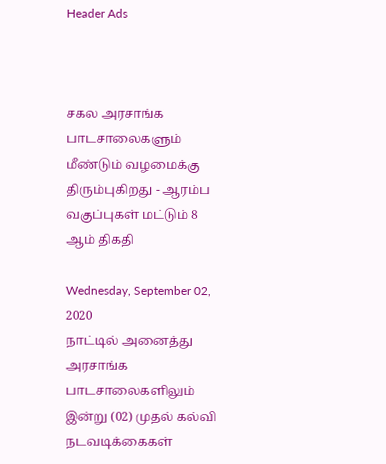Header Ads



சகல அரசாங்க பாடசாலைகளும் மீண்டும் வழமைக்கு திரும்புகிறது - ஆரம்ப வகுப்புகள் மட்டும் 8 ஆம் திகதி

Wednesday, September 02, 2020
நாட்டில் அனைத்து அரசாங்க பாடசாலைகளிலும் இன்று (02) முதல் கல்வி நடவடிக்கைகள்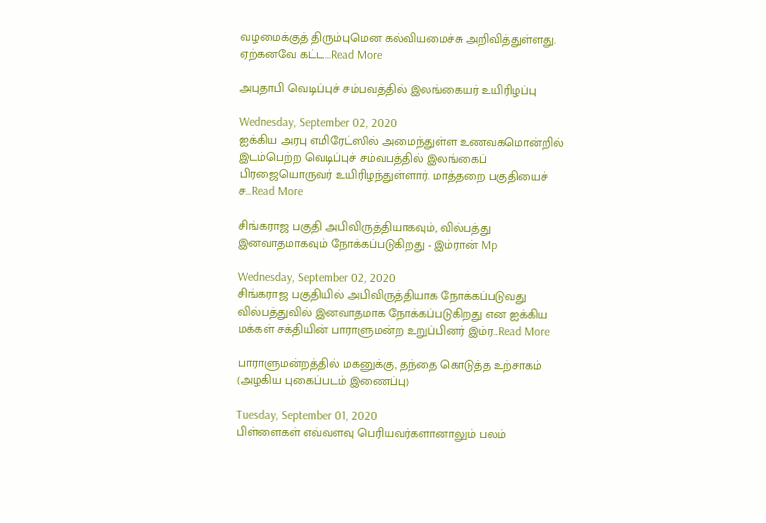வழமைக்குத் திரும்புமென கல்வியமைச்சு அறிவித்துள்ளது. ஏற்கனவே கட்ட...Read More

அபுதாபி வெடிப்புச் சம்பவத்தில் இலங்கையர் உயிரிழப்பு

Wednesday, September 02, 2020
ஐக்கிய அரபு எமிரேட்ஸில் அமைந்துள்ள உணவகமொன்றில் இடம்பெற்ற வெடிப்புச் சம்வபத்தில் இலங்கைப் பிரஜையொருவர் உயிரிழந்துள்ளார். மாத்தறை பகுதியைச் ச...Read More

சிங்கராஜ பகுதி அபிவிருத்தியாகவும், வில்பத்து இனவாதமாகவும் நோக்கப்படுகிறது - இம்ரான் Mp

Wednesday, September 02, 2020
சிங்கராஜ பகுதியில் அபிவிருத்தியாக நோக்கப்படுவது வில்பத்துவில் இனவாதமாக நோக்கப்படுகிறது என ஐக்கிய மக்கள் சக்தியின் பாராளுமன்ற உறுப்பினர் இம்ர...Read More

பாராளுமன்றத்தில் மகனுக்கு, தந்தை கொடுத்த உற்சாகம் (அழகிய புகைப்படம் இணைப்பு)

Tuesday, September 01, 2020
பிள்ளைகள் எவ்வளவு பெரியவர்களானாலும் பலம்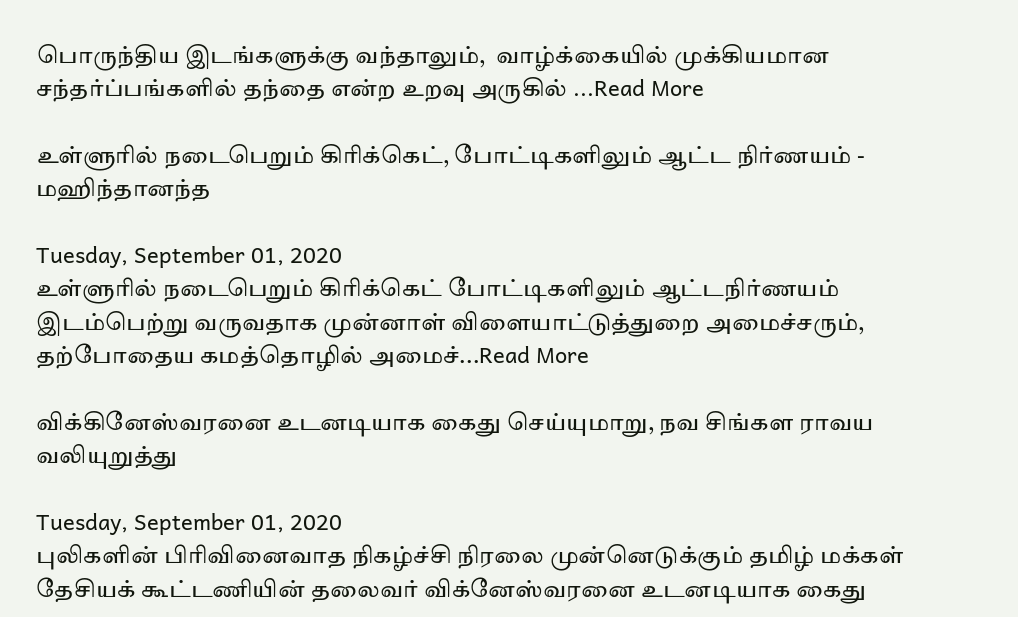பொருந்திய இடங்களுக்கு வந்தாலும்,  வாழ்க்கையில் முக்கியமான சந்தர்ப்பங்களில் தந்தை என்ற உறவு அருகில் ...Read More

உள்ளுரில் நடைபெறும் கிரிக்கெட், போட்டிகளிலும் ஆட்ட நிர்ணயம் - மஹிந்தானந்த

Tuesday, September 01, 2020
உள்ளுரில் நடைபெறும் கிரிக்கெட் போட்டிகளிலும் ஆட்டநிர்ணயம் இடம்பெற்று வருவதாக முன்னாள் விளையாட்டுத்துறை அமைச்சரும், தற்போதைய கமத்தொழில் அமைச்...Read More

விக்கினேஸ்வரனை உடனடியாக கைது செய்யுமாறு, நவ சிங்கள ராவய வலியுறுத்து

Tuesday, September 01, 2020
புலிகளின் பிரிவினைவாத நிகழ்ச்சி நிரலை முன்னெடுக்கும் தமிழ் மக்கள் தேசியக் கூட்டணியின் தலைவர் விக்னேஸ்வரனை உடனடியாக கைது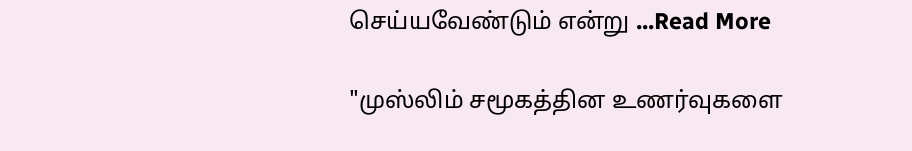செய்யவேண்டும் என்று ...Read More

"முஸ்லிம் சமூகத்தின உணர்வுகளை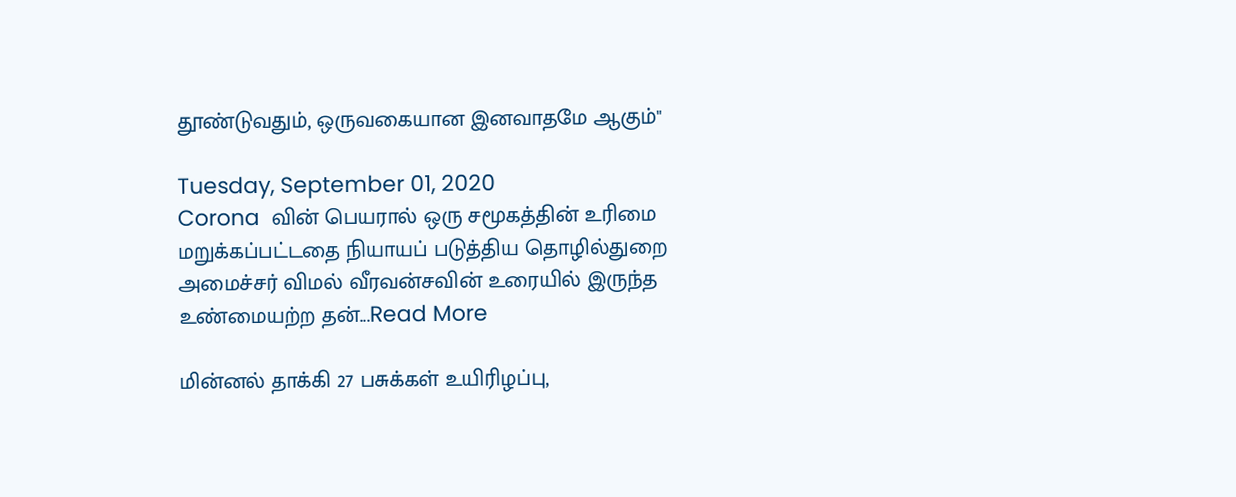தூண்டுவதும், ஒருவகையான இனவாதமே ஆகும்"

Tuesday, September 01, 2020
Corona  வின் பெயரால் ஒரு சமூகத்தின் உரிமை மறுக்கப்பட்டதை நியாயப் படுத்திய தொழில்துறை அமைச்சர் விமல் வீரவன்சவின் உரையில் இருந்த உண்மையற்ற தன்...Read More

மின்னல் தாக்கி 27 பசுக்கள் உயிரிழப்பு,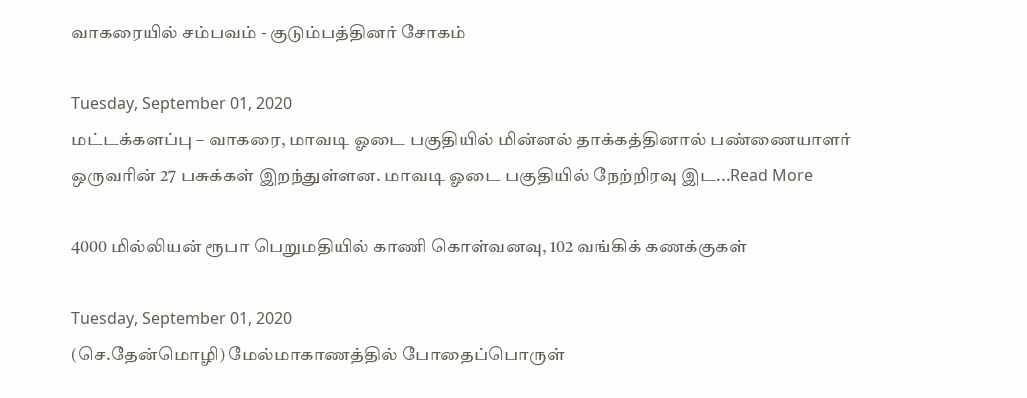வாகரையில் சம்பவம் - குடும்பத்தினர் சோகம்

Tuesday, September 01, 2020
மட்டக்களப்பு – வாகரை, மாவடி ஓடை பகுதியில் மின்னல் தாக்கத்தினால் பண்ணையாளர் ஒருவரின் 27 பசுக்கள் இறந்துள்ளன. மாவடி ஓடை பகுதியில் நேற்றிரவு இட...Read More

4000 மில்லியன் ரூபா பெறுமதியில் காணி கொள்வனவு, 102 வங்கிக் கணக்குகள்

Tuesday, September 01, 2020
(செ.தேன்மொழி) மேல்மாகாணத்தில் போதைப்பொருள்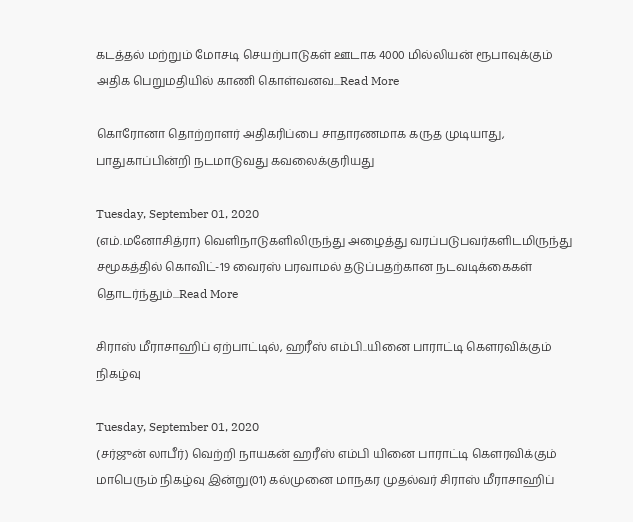கடத்தல் மற்றும் மோசடி செயற்பாடுகள் ஊடாக 4000 மில்லியன் ரூபாவுக்கும் அதிக பெறுமதியில் காணி கொள்வனவ...Read More

கொரோனா தொற்றாளர் அதிகரிப்பை சாதாரணமாக கருத முடியாது, பாதுகாப்பின்றி நடமாடுவது கவலைக்குரியது

Tuesday, September 01, 2020
(எம்.மனோசித்ரா) வெளிநாடுகளிலிருந்து அழைத்து வரப்படுபவர்களிடமிருந்து சமூகத்தில் கொவிட்-19 வைரஸ் பரவாமல் தடுப்பதற்கான நடவடிக்கைகள் தொடர்ந்தும்...Read More

சிராஸ் மீராசாஹிப் ஏற்பாட்டில், ஹரீஸ் எம்பி..யினை பாராட்டி கெளரவிக்கும் நிகழ்வு

Tuesday, September 01, 2020
(சர்ஜுன் லாபீர்) வெற்றி நாயகன் ஹரீஸ் எம்பி யினை பாராட்டி கெளரவிக்கும் மாபெரும் நிகழ்வு இன்று(01) கல்முனை மாநகர முதல்வர் சிராஸ் மீராசாஹிப்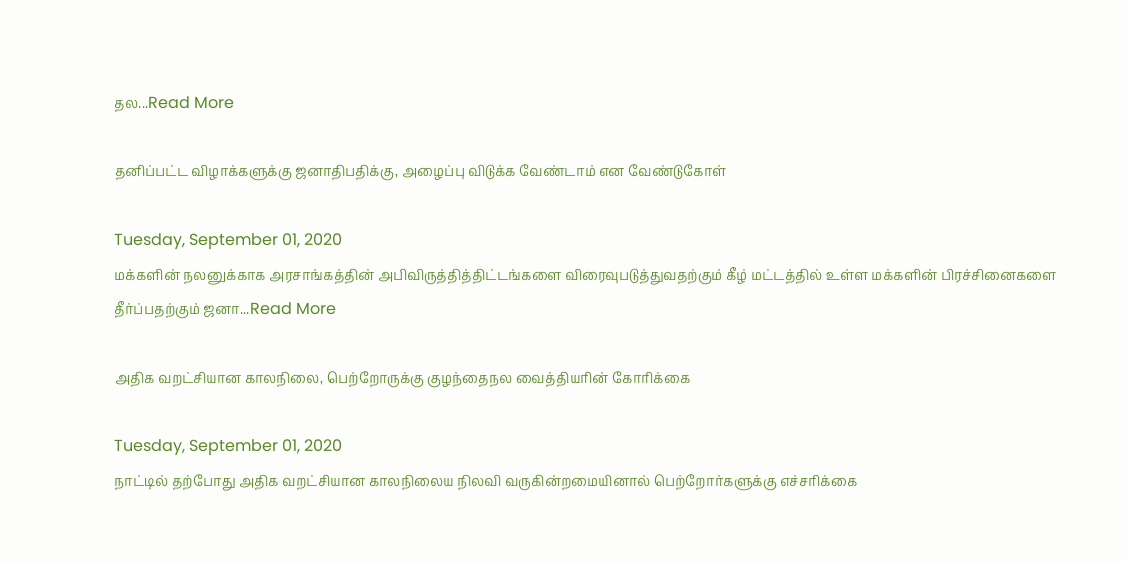தல...Read More

தனிப்பட்ட விழாக்களுக்கு ஜனாதிபதிக்கு, அழைப்பு விடுக்க வேண்டாம் என வேண்டுகோள்

Tuesday, September 01, 2020
மக்களின் நலனுக்காக அரசாங்கத்தின் அபிவிருத்தித்திட்டங்களை விரைவுபடுத்துவதற்கும் கீழ் மட்டத்தில் உள்ள மக்களின் பிரச்சினைகளை தீர்ப்பதற்கும் ஜனா...Read More

அதிக வறட்சியான காலநிலை, பெற்றோருக்கு குழந்தைநல வைத்தியரின் கோரிக்கை

Tuesday, September 01, 2020
நாட்டில் தற்போது அதிக வறட்சியான காலநிலைய நிலவி வருகின்றமையினால் பெற்றோர்களுக்கு எச்சரிக்கை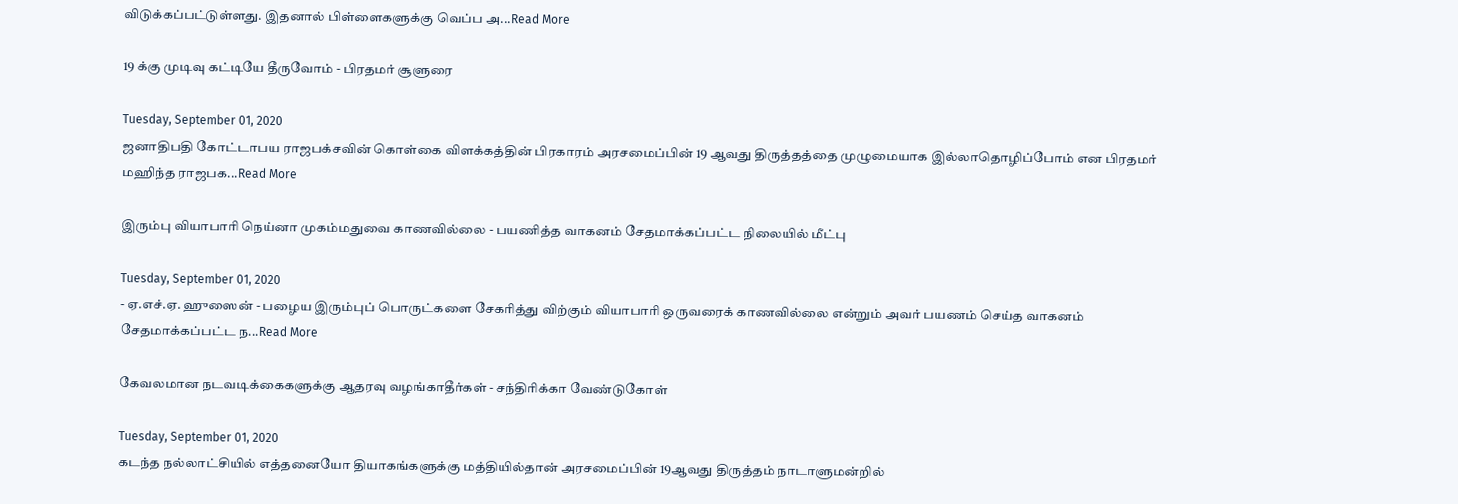விடுக்கப்பட்டுள்ளது. இதனால் பிள்ளைகளுக்கு வெப்ப அ...Read More

19 க்கு முடிவு கட்டியே தீருவோம் - பிரதமர் சூளுரை

Tuesday, September 01, 2020
ஜனாதிபதி கோட்டாபய ராஜபக்சவின் கொள்கை விளக்கத்தின் பிரகாரம் அரசமைப்பின் 19 ஆவது திருத்தத்தை முழுமையாக இல்லாதொழிப்போம் என பிரதமர் மஹிந்த ராஜபக...Read More

இரும்பு வியாபாரி நெய்னா முகம்மதுவை காணவில்லை - பயணித்த வாகனம் சேதமாக்கப்பட்ட நிலையில் மீட்பு

Tuesday, September 01, 2020
- ஏ.எச்.ஏ. ஹுஸைன் - பழைய இரும்புப் பொருட்களை சேகரித்து விற்கும் வியாபாரி ஒருவரைக் காணவில்லை என்றும் அவர் பயணம் செய்த வாகனம் சேதமாக்கப்பட்ட ந...Read More

கேவலமான நடவடிக்கைகளுக்கு ஆதரவு வழங்காதீர்கள் - சந்திரிக்கா வேண்டுகோள்

Tuesday, September 01, 2020
கடந்த நல்லாட்சியில் எத்தனையோ தியாகங்களுக்கு மத்தியில்தான் அரசமைப்பின் 19ஆவது திருத்தம் நாடாளுமன்றில்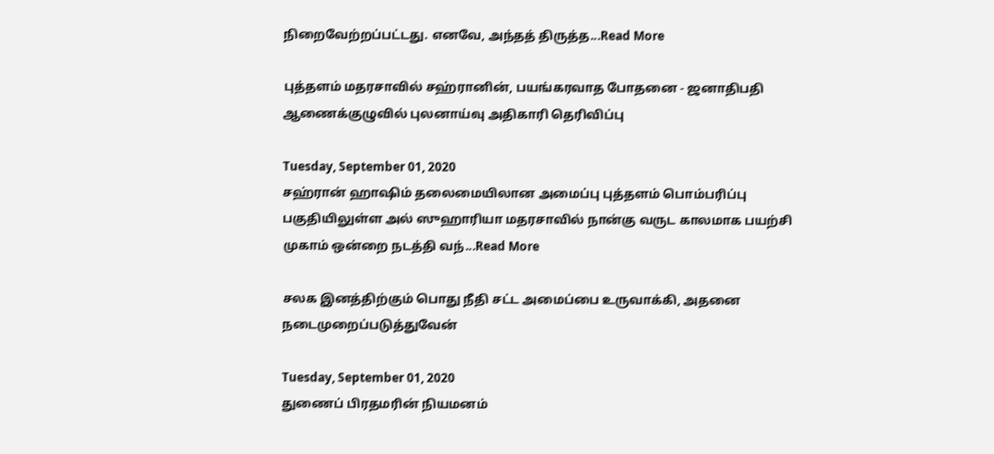நிறைவேற்றப்பட்டது. எனவே, அந்தத் திருத்த...Read More

புத்தளம் மதரசாவில் சஹ்ரானின், பயங்கரவாத போதனை - ஜனாதிபதி ஆணைக்குழுவில் புலனாய்வு அதிகாரி தெரிவிப்பு

Tuesday, September 01, 2020
சஹ்ரான் ஹாஷிம் தலைமையிலான அமைப்பு புத்தளம் பொம்பரிப்பு பகுதியிலுள்ள அல் ஸுஹாரியா மதரசாவில் நான்கு வருட காலமாக பயற்சி முகாம் ஒன்றை நடத்தி வந்...Read More

சலக இனத்திற்கும் பொது நீதி சட்ட அமைப்பை உருவாக்கி, அதனை நடைமுறைப்படுத்துவேன்

Tuesday, September 01, 2020
துணைப் பிரதமரின் நியமனம்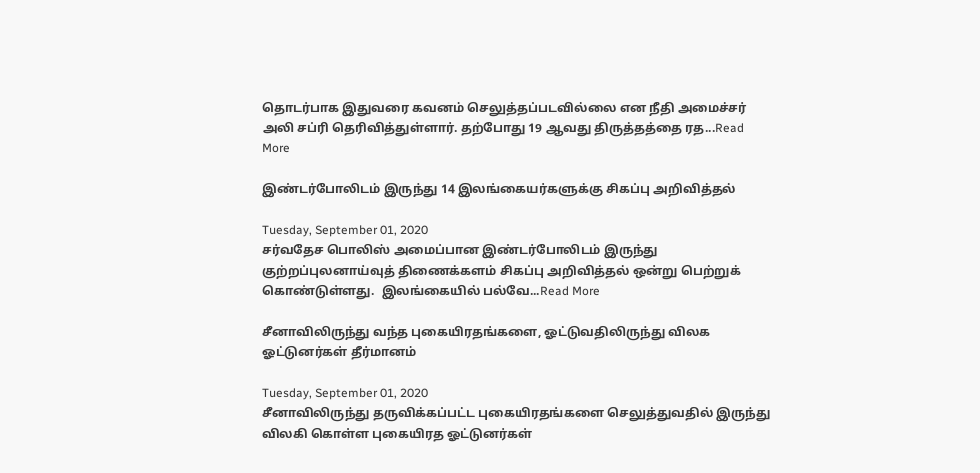தொடர்பாக இதுவரை கவனம் செலுத்தப்படவில்லை என நீதி அமைச்சர் அலி சப்ரி தெரிவித்துள்ளார். தற்போது 19 ஆவது திருத்தத்தை ரத...Read More

இண்டர்போலிடம் இருந்து 14 இலங்கையர்களுக்கு சிகப்பு அறிவித்தல்

Tuesday, September 01, 2020
சர்வதேச பொலிஸ் அமைப்பான இண்டர்போலிடம் இருந்து குற்றப்புலனாய்வுத் திணைக்களம் சிகப்பு அறிவித்தல் ஒன்று பெற்றுக் கொண்டுள்ளது.  இலங்கையில் பல்வே...Read More

சீனாவிலிருந்து வந்த புகையிரதங்களை, ஓட்டுவதிலிருந்து விலக ஓட்டுனர்கள் தீர்மானம்

Tuesday, September 01, 2020
சீனாவிலிருந்து தருவிக்கப்பட்ட புகையிரதங்களை செலுத்துவதில் இருந்து விலகி கொள்ள புகையிரத ஓட்டுனர்கள்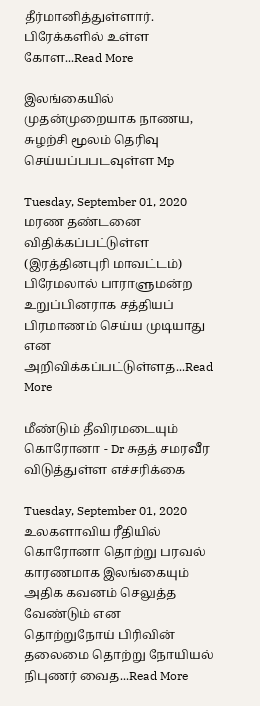தீர்மானித்துள்ளார்.  பிரேக்களில் உள்ள கோள...Read More

இலங்கையில் முதன்முறையாக நாணய, சுழற்சி மூலம் தெரிவு செய்யப்பபடவுள்ள Mp

Tuesday, September 01, 2020
மரண தண்டனை விதிக்கப்பட்டுள்ள (இரத்தினபுரி மாவட்டம்) பிரேமலால் பாராளுமன்ற உறுப்பினராக சத்தியப் பிரமாணம் செய்ய முடியாது என அறிவிக்கப்பட்டுள்ளத...Read More

மீண்டும் தீவிரமடையும் கொரோனா - Dr சுதத் சமரவீர விடுத்துள்ள எச்சரிக்கை

Tuesday, September 01, 2020
உலகளாவிய ரீதியில் கொரோனா தொற்று பரவல் காரணமாக இலங்கையும் அதிக கவனம் செலுத்த வேண்டும் என தொற்றுநோய் பிரிவின் தலைமை தொற்று நோயியல் நிபுணர் வைத...Read More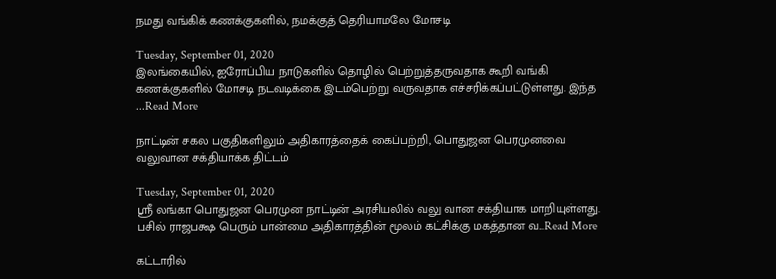நமது வங்கிக் கணக்குகளில், நமக்குத் தெரியாமலே மோசடி

Tuesday, September 01, 2020
இலங்கையில், ஐரோப்பிய நாடுகளில் தொழில் பெற்றுத்தருவதாக கூறி வங்கி கணக்குகளில் மோசடி நடவடிக்கை இடம்பெற்று வருவதாக எச்சரிக்கப்பட்டுள்ளது. இந்த ...Read More

நாட்டின் சகல பகுதிகளிலும் அதிகாரத்தைக் கைப்பற்றி, பொதுஜன பெரமுனவை வலுவான சக்தியாக்க திட்டம்

Tuesday, September 01, 2020
ஸ்ரீ லங்கா பொதுஜன பெரமுன நாட்டின் அரசியலில் வலு வான சக்தியாக மாறியுள்ளது. பசில் ராஜபக்ஷ பெரும் பான்மை அதிகாரத்தின் மூலம் கட்சிக்கு மகத்தான வ...Read More

கட்டாரில்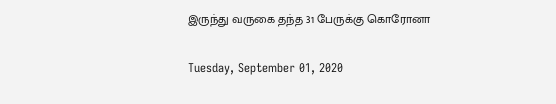இருந்து வருகை தந்த 31 பேருக்கு கொரோனா

Tuesday, September 01, 2020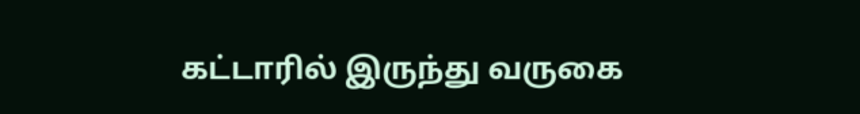கட்டாரில் இருந்து வருகை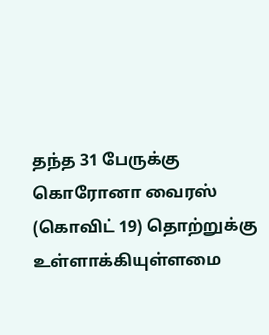தந்த 31 பேருக்கு கொரோனா வைரஸ் (கொவிட் 19) தொற்றுக்கு உள்ளாக்கியுள்ளமை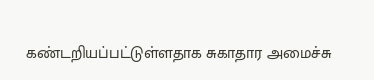கண்டறியப்பட்டுள்ளதாக சுகாதார அமைச்சு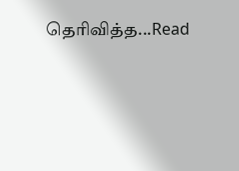தெரிவித்த...Read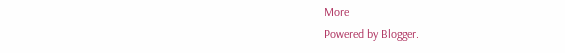More
Powered by Blogger.